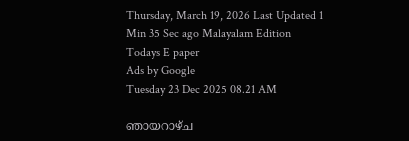Thursday, March 19, 2026 Last Updated 1 Min 35 Sec ago Malayalam Edition
Todays E paper
Ads by Google
Tuesday 23 Dec 2025 08.21 AM

ഞായറാഴ്‌ച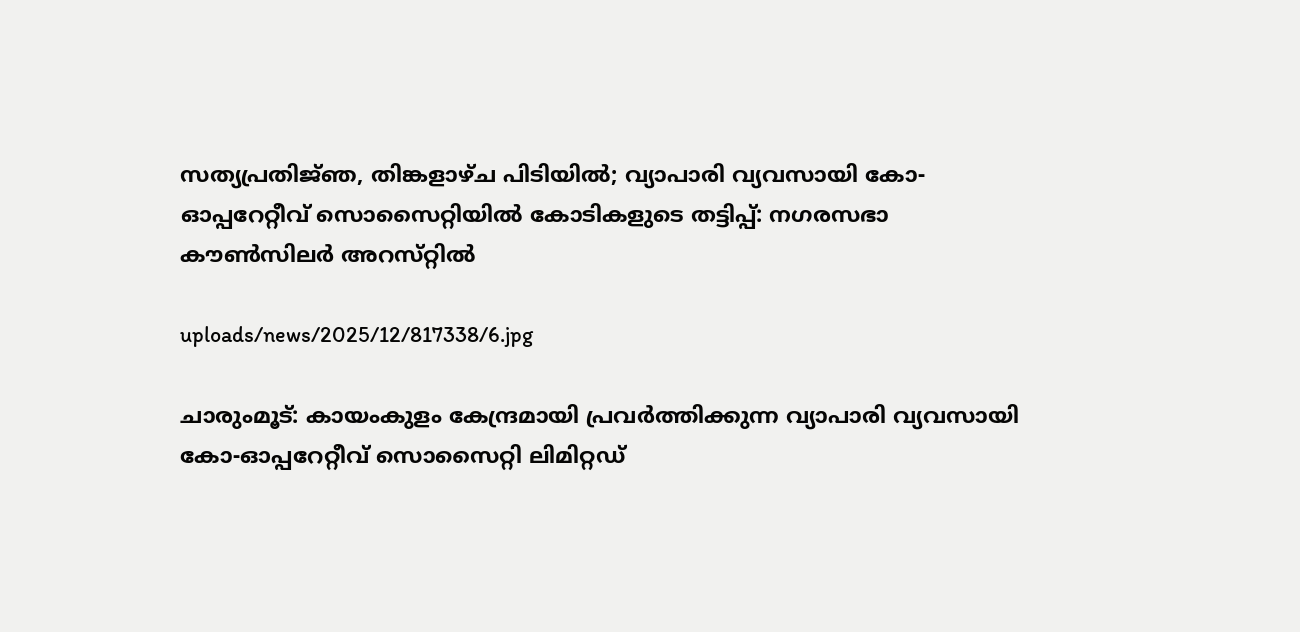സത്യപ്രതിജ്‌ഞ, തിങ്കളാഴ്ച പിടിയില്‍; വ്യാപാരി വ്യവസായി കോ-ഓപ്പറേറ്റീവ്‌ സൊസൈറ്റിയില്‍ കോടികളുടെ തട്ടിപ്പ്‌: നഗരസഭാ കൗണ്‍സിലര്‍ അറസ്‌റ്റില്‍

uploads/news/2025/12/817338/6.jpg

ചാരുംമൂട്‌: കായംകുളം കേന്ദ്രമായി പ്രവര്‍ത്തിക്കുന്ന വ്യാപാരി വ്യവസായി കോ-ഓപ്പറേറ്റീവ്‌ സൊസൈറ്റി ലിമിറ്റഡ്‌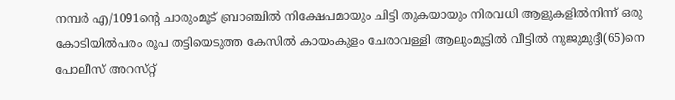നമ്പര്‍ എ/1091ന്റെ ചാരുംമൂട്‌ ബ്രാഞ്ചില്‍ നിക്ഷേപമായും ചിട്ടി തുകയായും നിരവധി ആളുകളില്‍നിന്ന്‌ ഒരു കോടിയില്‍പരം രൂപ തട്ടിയെടുത്ത കേസില്‍ കായംകുളം ചേരാവള്ളി ആലുംമൂട്ടില്‍ വീട്ടില്‍ നുജുമുദ്ദീ(65)നെ പോലീസ്‌ അറസ്‌റ്റ്‌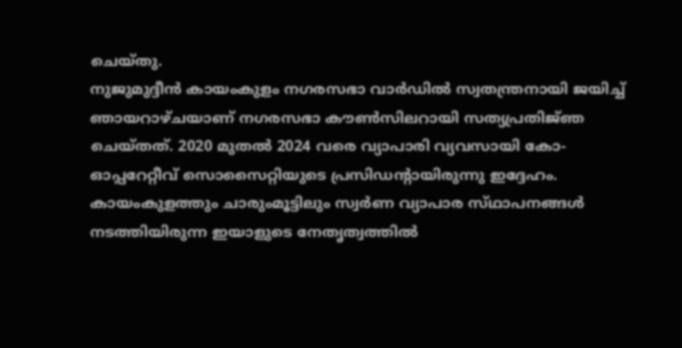ചെയ്‌തു.
നുജുമുദ്ദീന്‍ കായംകുളം നഗരസഭാ വാര്‍ഡില്‍ സ്വതന്ത്രനായി ജയിച്ച്‌ ഞായറാഴ്‌ചയാണ്‌ നഗരസഭാ കൗണ്‍സിലറായി സത്യപ്രതിജ്‌ഞ ചെയ്‌തത്‌. 2020 മുതല്‍ 2024 വരെ വ്യാപാരി വ്യവസായി കോ-ഓപ്പറേറ്റീവ്‌ സൊസൈറ്റിയുടെ പ്രസിഡന്റായിരുന്നു ഇദ്ദേഹം. കായംകുളത്തും ചാരുംമൂട്ടിലും സ്വര്‍ണ വ്യാപാര സ്‌ഥാപനങ്ങള്‍ നടത്തിയിരുന്ന ഇയാളുടെ നേതൃത്വത്തില്‍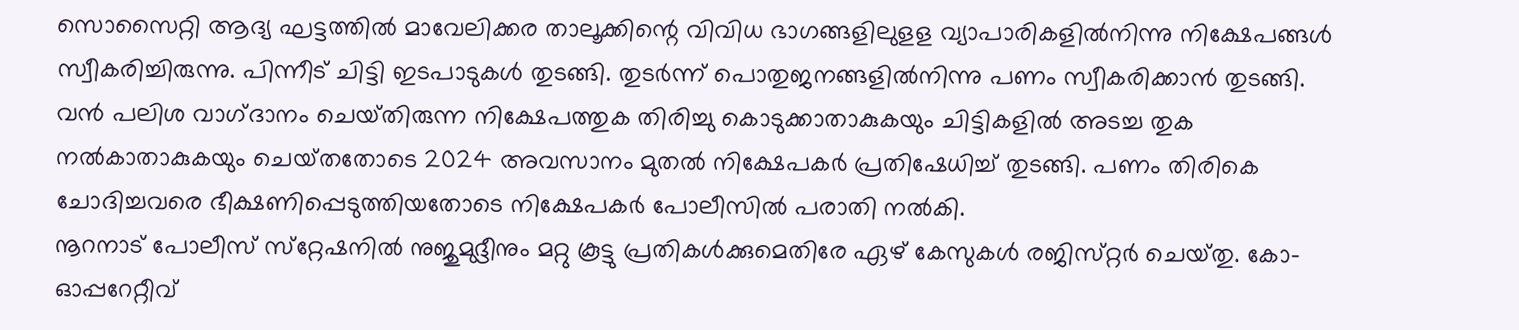സൊസൈറ്റി ആദ്യ ഘട്ടത്തില്‍ മാവേലിക്കര താലൂക്കിന്റെ വിവിധ ഭാഗങ്ങളിലുളള വ്യാപാരികളില്‍നിന്നു നിക്ഷേപങ്ങള്‍ സ്വീകരിച്ചിരുന്നു. പിന്നീട്‌ ചിട്ടി ഇടപാടുകള്‍ തുടങ്ങി. തുടര്‍ന്ന്‌ പൊതുജനങ്ങളില്‍നിന്നു പണം സ്വീകരിക്കാന്‍ തുടങ്ങി. വന്‍ പലിശ വാഗ്‌ദാനം ചെയ്‌തിരുന്ന നിക്ഷേപത്തുക തിരിച്ചു കൊടുക്കാതാകുകയും ചിട്ടികളില്‍ അടച്ച തുക നല്‍കാതാകുകയും ചെയ്‌തതോടെ 2024 അവസാനം മുതല്‍ നിക്ഷേപകര്‍ പ്രതിഷേധിച്ച്‌ തുടങ്ങി. പണം തിരികെ ചോദിച്ചവരെ ഭീക്ഷണിപ്പെടുത്തിയതോടെ നിക്ഷേപകര്‍ പോലീസില്‍ പരാതി നല്‍കി.
നൂറനാട്‌ പോലീസ്‌ സ്‌റ്റേഷനില്‍ നുജുമുദ്ദീനും മറ്റു കൂട്ടു പ്രതികള്‍ക്കുമെതിരേ ഏഴ്‌ കേസുകള്‍ രജിസ്‌റ്റര്‍ ചെയ്‌തു. കോ-ഓപ്പറേറ്റീവ്‌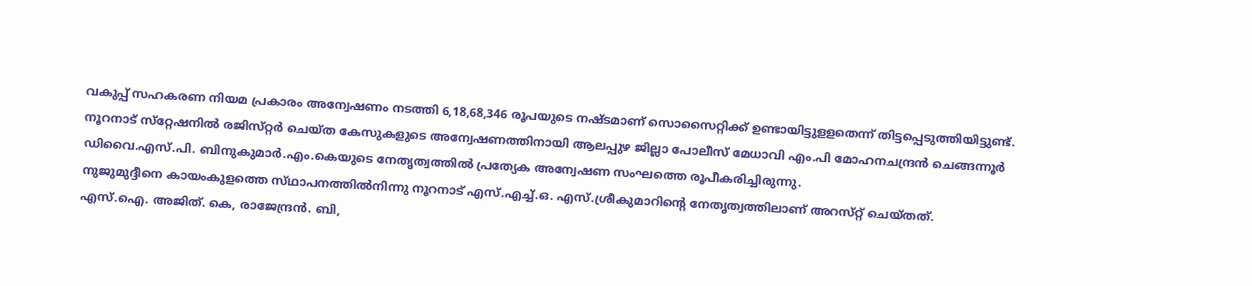വകുപ്പ്‌ സഹകരണ നിയമ പ്രകാരം അന്വേഷണം നടത്തി 6,18,68,346 രൂപയുടെ നഷ്‌ടമാണ്‌ സൊസൈറ്റിക്ക്‌ ഉണ്ടായിട്ടുളളതെന്ന്‌ തിട്ടപ്പെടുത്തിയിട്ടുണ്ട്‌.
നൂറനാട്‌ സ്‌റ്റേഷനില്‍ രജിസ്‌റ്റര്‍ ചെയ്‌ത കേസുകളുടെ അന്വേഷണത്തിനായി ആലപ്പുഴ ജില്ലാ പോലീസ്‌ മേധാവി എം.പി മോഹനചന്ദ്രന്‍ ചെങ്ങന്നൂര്‍ ഡിവൈ.എസ്‌.പി. ബിനുകുമാര്‍.എം.കെയുടെ നേതൃത്വത്തില്‍ പ്രത്യേക അന്വേഷണ സംഘത്തെ രൂപീകരിച്ചിരുന്നു.
നുജുമുദ്ദീനെ കായംകുളത്തെ സ്‌ഥാപനത്തില്‍നിന്നു നൂറനാട്‌ എസ്‌.എച്ച്‌.ഒ. എസ്‌.ശ്രീകുമാറിന്റെ നേതൃത്വത്തിലാണ്‌ അറസ്‌റ്റ്‌ ചെയ്‌തത്‌.
എസ്‌.ഐ. അജിത്‌. കെ, രാജേന്ദ്രന്‍. ബി,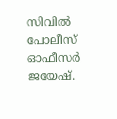സിവില്‍ പോലീസ്‌ ഓഫീസര്‍ ജയേഷ്‌.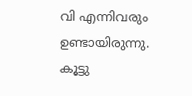വി എന്നിവരും ഉണ്ടായിരുന്നു. കൂട്ടു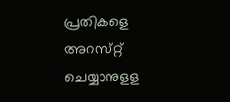പ്രതികളെ അറസ്‌റ്റ്‌ ചെയ്യാനുളള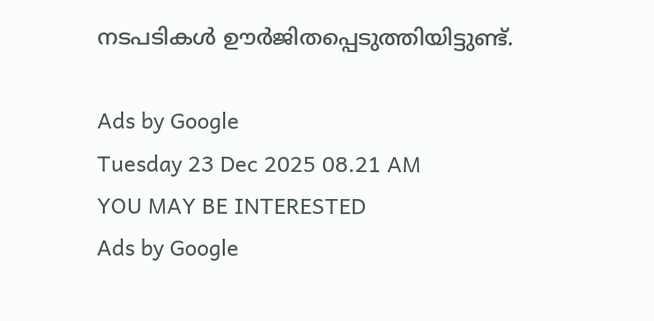നടപടികള്‍ ഊര്‍ജിതപ്പെടുത്തിയിട്ടുണ്ട്‌.

Ads by Google
Tuesday 23 Dec 2025 08.21 AM
YOU MAY BE INTERESTED
Ads by Google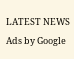LATEST NEWS
Ads by Google